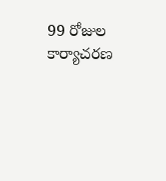99 రోజుల కార్యాచరణ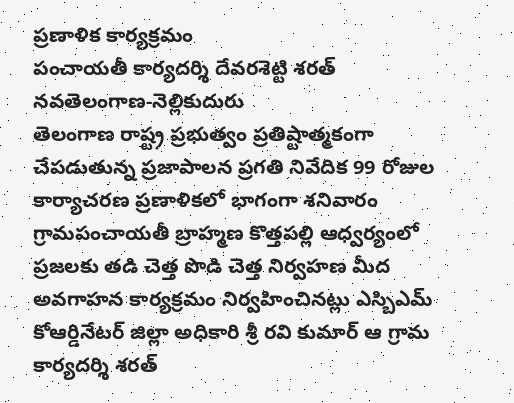ప్రణాళిక కార్యక్రమం
పంచాయతీ కార్యదర్శి దేవరశెట్టి శరత్
నవతెలంగాణ-నెల్లికుదురు
తెలంగాణ రాష్ట్ర ప్రభుత్వం ప్రతిష్టాత్మకంగా చేపడుతున్న ప్రజాపాలన ప్రగతి నివేదిక 99 రోజుల కార్యాచరణ ప్రణాళికలో భాగంగా శనివారం గ్రామపంచాయతీ బ్రాహ్మణ కొత్తపల్లి ఆధ్వర్యంలో ప్రజలకు తడి చెత్త పొడి చెత్త నిర్వహణ మీద అవగాహన కార్యక్రమం నిర్వహించినట్లు ఎస్బిఎమ్ కోఆర్డినేటర్ జిల్లా అధికారి శ్రీ రవి కుమార్ ఆ గ్రామ కార్యదర్శి శరత్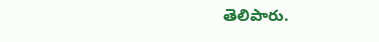తెలిపారు.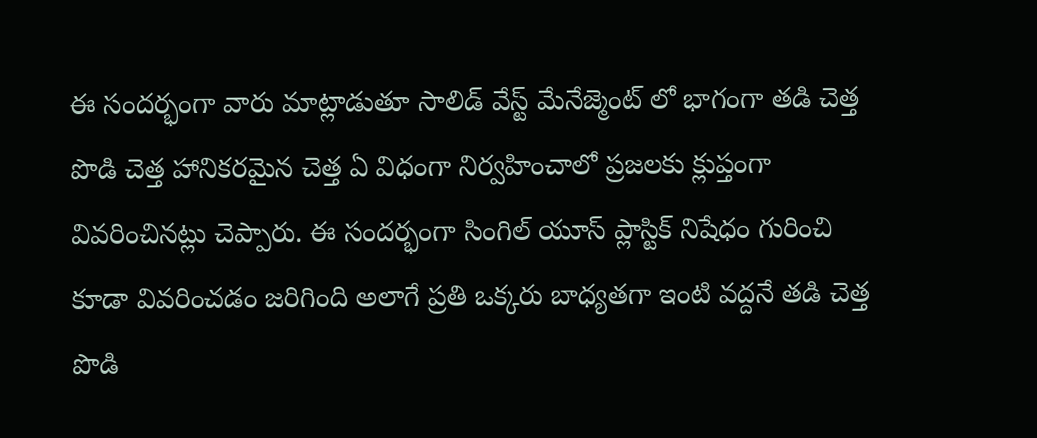ఈ సందర్భంగా వారు మాట్లాడుతూ సాలిడ్ వేస్ట్ మేనేజ్మెంట్ లో భాగంగా తడి చెత్త పొడి చెత్త హానికరమైన చెత్త ఏ విధంగా నిర్వహించాలో ప్రజలకు క్లుప్తంగా వివరించినట్లు చెప్పారు. ఈ సందర్భంగా సింగిల్ యూస్ ప్లాస్టిక్ నిషేధం గురించి కూడా వివరించడం జరిగింది అలాగే ప్రతి ఒక్కరు బాధ్యతగా ఇంటి వద్దనే తడి చెత్త పొడి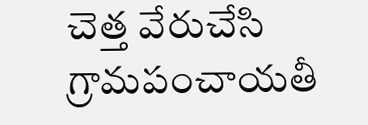చెత్త వేరుచేసి గ్రామపంచాయతీ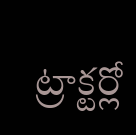ట్రాక్టర్లో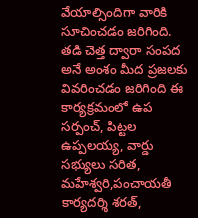వేయాల్సిందిగా వారికి సూచించడం జరిగింది. తడి చెత్త ద్వారా సంపద అనే అంశం మీద ప్రజలకు వివరించడం జరిగింది ఈ కార్యక్రమంలో ఉప సర్పంచ్, పిట్టల ఉప్పలయ్య, వార్డు సభ్యులు సరిత, మహేశ్వరి,పంచాయతీ కార్యదర్శి శరత్,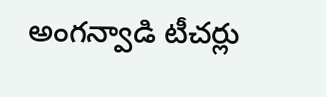అంగన్వాడి టీచర్లు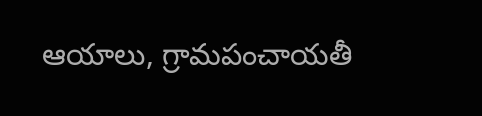ఆయాలు, గ్రామపంచాయతీ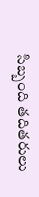సిబ్బంది తదితరులు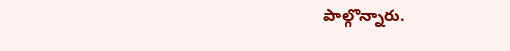పాల్గొన్నారు.